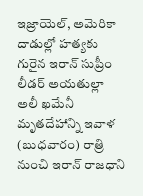ఇజ్రాయెల్, అమెరికా దాడుల్లో హత్యకు గురైన ఇరాన్ సుప్రీం లీడర్ అయతుల్లా అలీ ఖమేనీ మృతదేహాన్ని ఇవాళ (బుధవారం) రాత్రి నుంచి ఇరాన్ రాజధాని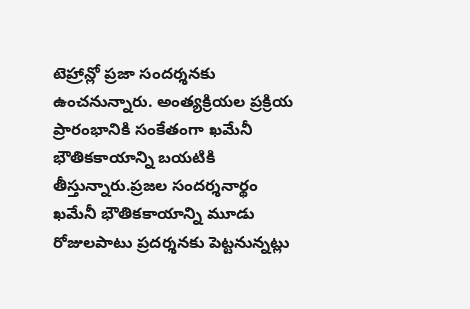టెహ్రాన్లో ప్రజా సందర్శనకు ఉంచనున్నారు. అంత్యక్రియల ప్రక్రియ ప్రారంభానికి సంకేతంగా ఖమేనీ భౌతికకాయాన్ని బయటికి తీస్తున్నారు.ప్రజల సందర్శనార్థం ఖమేనీ భౌతికకాయాన్ని మూడు రోజులపాటు ప్రదర్శనకు పెట్టనున్నట్లు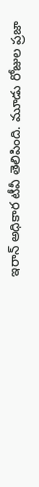ఇరాన్ అధికార టీవీ తెలిపింది. మూడు రోజుల ప్రజా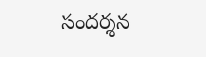సందర్శన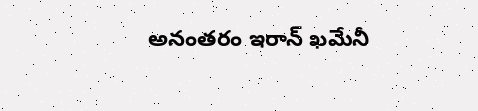అనంతరం ఇరాన్ ఖమేనీ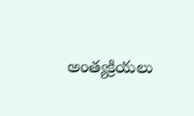అంత్యక్రియలు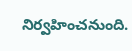నిర్వహించనుంది.